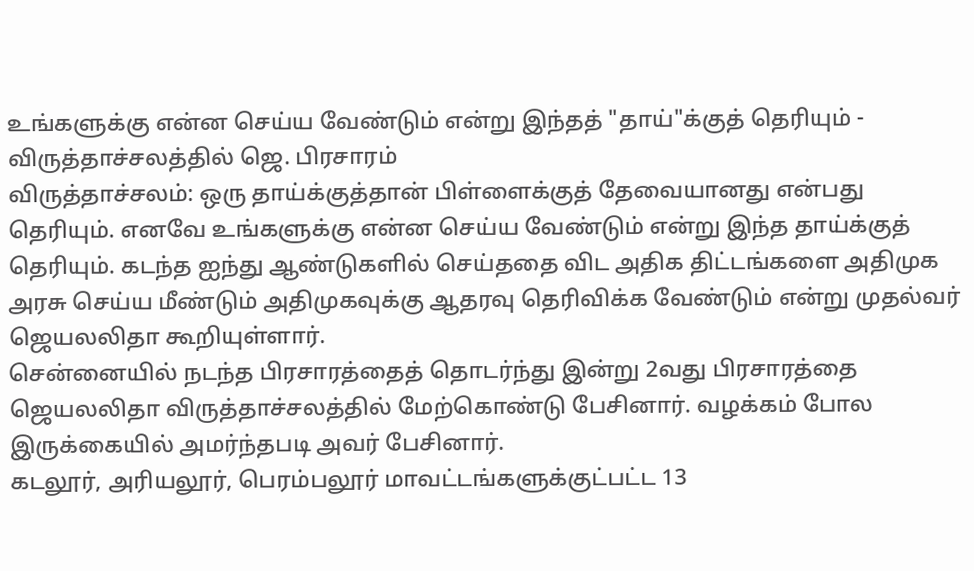உங்களுக்கு என்ன செய்ய வேண்டும் என்று இந்தத் "தாய்"க்குத் தெரியும் - விருத்தாச்சலத்தில் ஜெ. பிரசாரம்
விருத்தாச்சலம்: ஒரு தாய்க்குத்தான் பிள்ளைக்குத் தேவையானது என்பது தெரியும். எனவே உங்களுக்கு என்ன செய்ய வேண்டும் என்று இந்த தாய்க்குத் தெரியும். கடந்த ஐந்து ஆண்டுகளில் செய்ததை விட அதிக திட்டங்களை அதிமுக அரசு செய்ய மீண்டும் அதிமுகவுக்கு ஆதரவு தெரிவிக்க வேண்டும் என்று முதல்வர் ஜெயலலிதா கூறியுள்ளார்.
சென்னையில் நடந்த பிரசாரத்தைத் தொடர்ந்து இன்று 2வது பிரசாரத்தை ஜெயலலிதா விருத்தாச்சலத்தில் மேற்கொண்டு பேசினார். வழக்கம் போல இருக்கையில் அமர்ந்தபடி அவர் பேசினார்.
கடலூர், அரியலூர், பெரம்பலூர் மாவட்டங்களுக்குட்பட்ட 13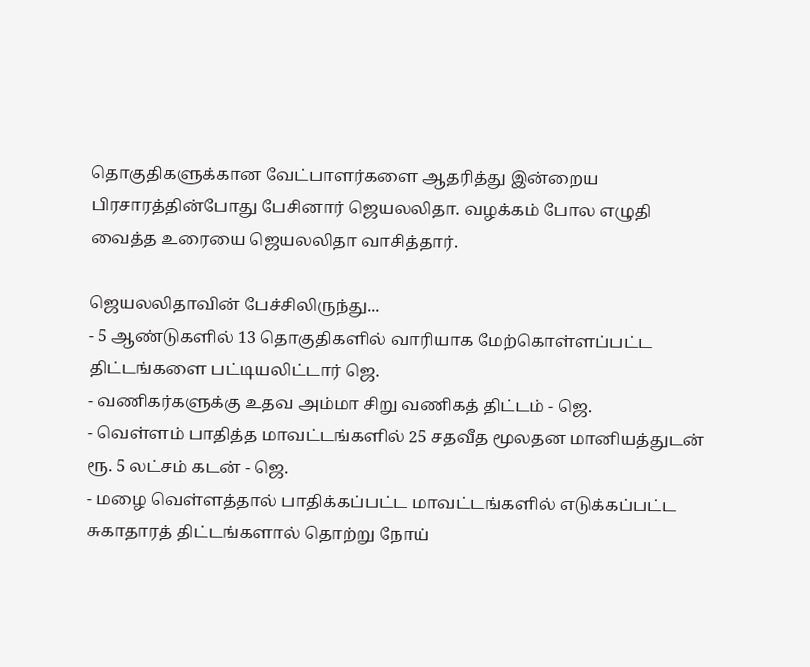தொகுதிகளுக்கான வேட்பாளர்களை ஆதரித்து இன்றைய பிரசாரத்தின்போது பேசினார் ஜெயலலிதா. வழக்கம் போல எழுதி வைத்த உரையை ஜெயலலிதா வாசித்தார்.

ஜெயலலிதாவின் பேச்சிலிருந்து...
- 5 ஆண்டுகளில் 13 தொகுதிகளில் வாரியாக மேற்கொள்ளப்பட்ட திட்டங்களை பட்டியலிட்டார் ஜெ.
- வணிகர்களுக்கு உதவ அம்மா சிறு வணிகத் திட்டம் - ஜெ.
- வெள்ளம் பாதித்த மாவட்டங்களில் 25 சதவீத மூலதன மானியத்துடன் ரூ. 5 லட்சம் கடன் - ஜெ.
- மழை வெள்ளத்தால் பாதிக்கப்பட்ட மாவட்டங்களில் எடுக்கப்பட்ட சுகாதாரத் திட்டங்களால் தொற்று நோய்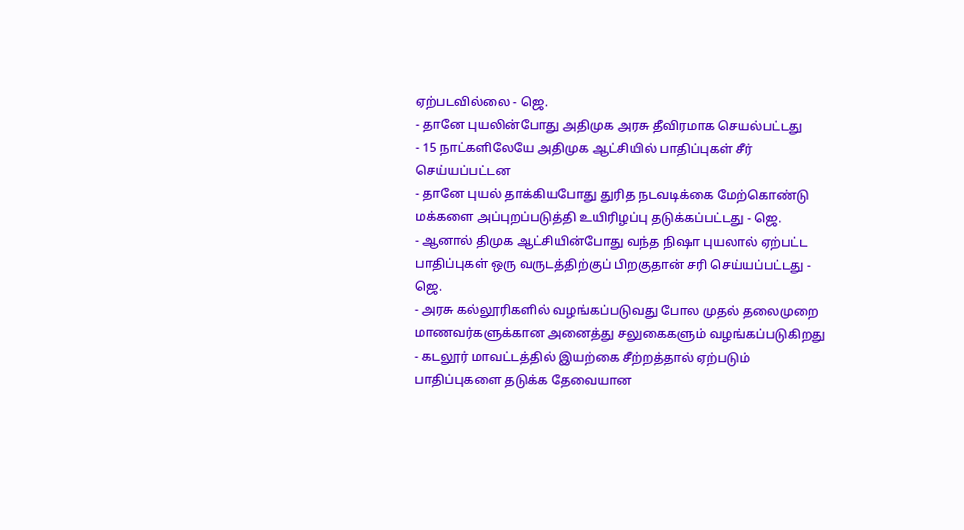ஏற்படவில்லை - ஜெ.
- தானே புயலின்போது அதிமுக அரசு தீவிரமாக செயல்பட்டது
- 15 நாட்களிலேயே அதிமுக ஆட்சியில் பாதிப்புகள் சீர் செய்யப்பட்டன
- தானே புயல் தாக்கியபோது துரித நடவடிக்கை மேற்கொண்டு மக்களை அப்புறப்படுத்தி உயிரிழப்பு தடுக்கப்பட்டது - ஜெ.
- ஆனால் திமுக ஆட்சியின்போது வந்த நிஷா புயலால் ஏற்பட்ட பாதிப்புகள் ஒரு வருடத்திற்குப் பிறகுதான் சரி செய்யப்பட்டது - ஜெ.
- அரசு கல்லூரிகளில் வழங்கப்படுவது போல முதல் தலைமுறை மாணவர்களுக்கான அனைத்து சலுகைகளும் வழங்கப்படுகிறது
- கடலூர் மாவட்டத்தில் இயற்கை சீற்றத்தால் ஏற்படும் பாதிப்புகளை தடுக்க தேவையான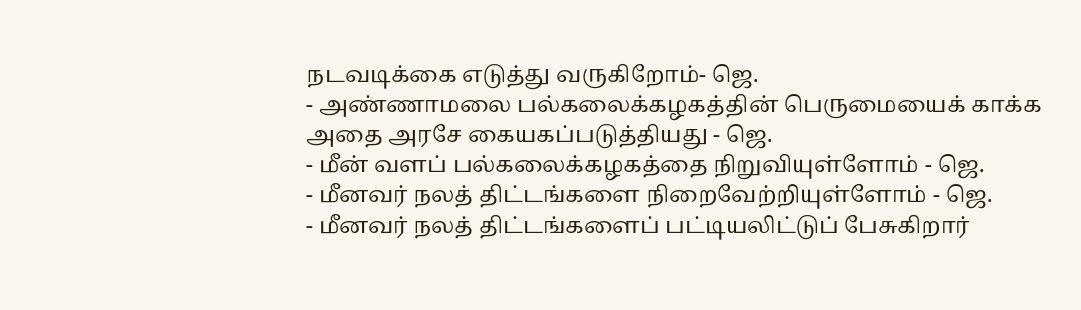நடவடிக்கை எடுத்து வருகிறோம்- ஜெ.
- அண்ணாமலை பல்கலைக்கழகத்தின் பெருமையைக் காக்க அதை அரசே கையகப்படுத்தியது - ஜெ.
- மீன் வளப் பல்கலைக்கழகத்தை நிறுவியுள்ளோம் - ஜெ.
- மீனவர் நலத் திட்டங்களை நிறைவேற்றியுள்ளோம் - ஜெ.
- மீனவர் நலத் திட்டங்களைப் பட்டியலிட்டுப் பேசுகிறார்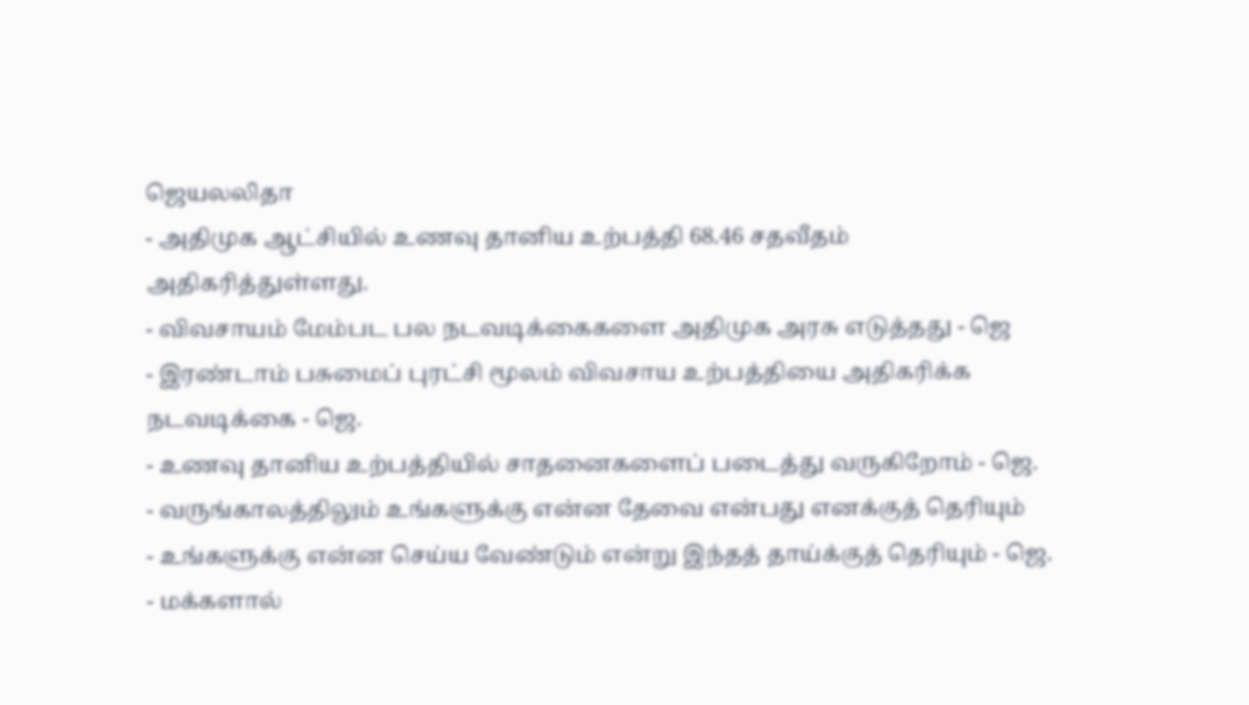ஜெயலலிதா
- அதிமுக ஆட்சியில் உணவு தானிய உற்பத்தி 68.46 சதவீதம் அதிகரித்துள்ளது.
- விவசாயம் மேம்பட பல நடவடிக்கைகளை அதிமுக அரசு எடுத்தது - ஜெ
- இரண்டாம் பசுமைப் புரட்சி மூலம் விவசாய உற்பத்தியை அதிகரிக்க நடவடிக்கை - ஜெ.
- உணவு தானிய உற்பத்தியில் சாதனைகளைப் படைத்து வருகிறோம் - ஜெ.
- வருங்காலத்திலும் உங்களுக்கு என்ன தேவை என்பது எனக்குத் தெரியும்
- உங்களுக்கு என்ன செய்ய வேண்டும் என்று இந்தத் தாய்க்குத் தெரியும் - ஜெ.
- மக்களால்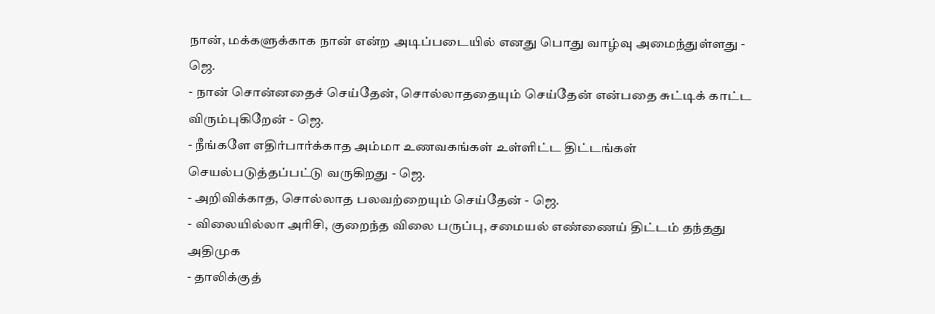நான், மக்களுக்காக நான் என்ற அடிப்படையில் எனது பொது வாழ்வு அமைந்துள்ளது - ஜெ.
- நான் சொன்னதைச் செய்தேன், சொல்லாததையும் செய்தேன் என்பதை சுட்டிக் காட்ட விரும்புகிறேன் - ஜெ.
- நீங்களே எதிர்பார்க்காத அம்மா உணவகங்கள் உள்ளிட்ட திட்டங்கள் செயல்படுத்தப்பட்டு வருகிறது - ஜெ.
- அறிவிக்காத, சொல்லாத பலவற்றையும் செய்தேன் - ஜெ.
- விலையில்லா அரிசி, குறைந்த விலை பருப்பு, சமையல் எண்ணைய் திட்டம் தந்தது அதிமுக
- தாலிக்குத்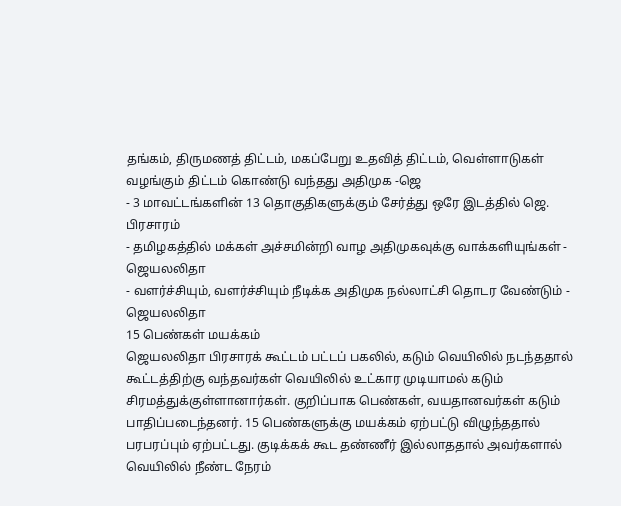தங்கம், திருமணத் திட்டம், மகப்பேறு உதவித் திட்டம், வெள்ளாடுகள் வழங்கும் திட்டம் கொண்டு வந்தது அதிமுக -ஜெ
- 3 மாவட்டங்களின் 13 தொகுதிகளுக்கும் சேர்த்து ஒரே இடத்தில் ஜெ. பிரசாரம்
- தமிழகத்தில் மக்கள் அச்சமின்றி வாழ அதிமுகவுக்கு வாக்களியுங்கள் - ஜெயலலிதா
- வளர்ச்சியும், வளர்ச்சியும் நீடிக்க அதிமுக நல்லாட்சி தொடர வேண்டும் - ஜெயலலிதா
15 பெண்கள் மயக்கம்
ஜெயலலிதா பிரசாரக் கூட்டம் பட்டப் பகலில், கடும் வெயிலில் நடந்ததால் கூட்டத்திற்கு வந்தவர்கள் வெயிலில் உட்கார முடியாமல் கடும் சிரமத்துக்குள்ளானார்கள். குறிப்பாக பெண்கள், வயதானவர்கள் கடும் பாதிப்படைந்தனர். 15 பெண்களுக்கு மயக்கம் ஏற்பட்டு விழுந்ததால் பரபரப்பும் ஏற்பட்டது. குடிக்கக் கூட தண்ணீர் இல்லாததால் அவர்களால் வெயிலில் நீண்ட நேரம்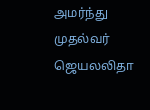அமர்ந்து முதல்வர் ஜெயலலிதா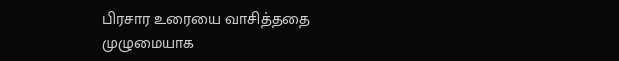பிரசார உரையை வாசித்ததை முழுமையாக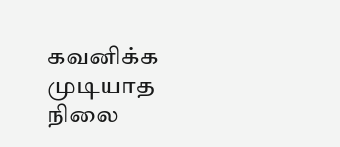கவனிக்க முடியாத நிலை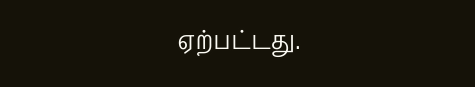ஏற்பட்டது.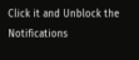Click it and Unblock the Notifications